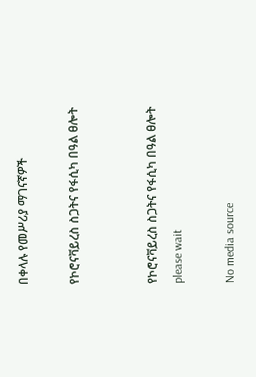በቀላሉ የመሥሪያ ማገናኛዎች

የኮሮናቫይረስ ስጋትና የፋሲካ በዓል ፀሎት


የኮሮናቫይረስ ስጋትና የፋሲካ በዓል ፀሎት
please wait

No media source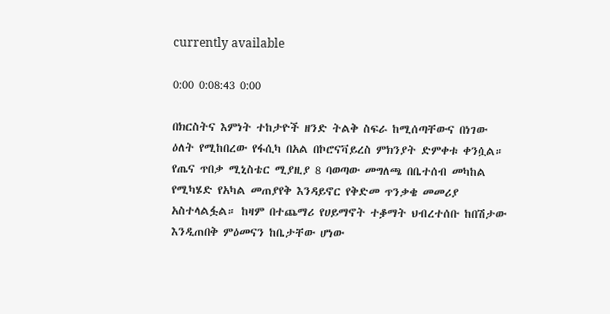currently available

0:00 0:08:43 0:00

በክርስትና እምነት ተከታዮች ዘንድ ትልቅ ስፍራ ከሚሰጣቸውና በነገው ዕለት የሚከበረው የፋሲካ በአል በኮሮናቫይረስ ምክንያት ድምቀቱ ቀንሷል። የጤና ጥበቃ ሚኒስቴር ሚያዚያ 8 ባወጣው መግለጫ በቤተሰብ መካከል የሚካሄድ የአካል መጠያየቅ እንዳይኖር የቅድመ ጥንቃቄ መመሪያ አስተላልፏል። ከዛም በተጨማሪ የሀይማኖት ተቇማት ህብረተሰቡ ከበሽታው እንዲጠበቅ ምዕመናን ከቤታቸው ሆነው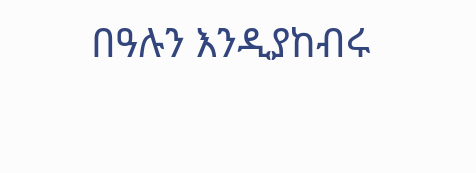በዓሉን እንዲያከብሩ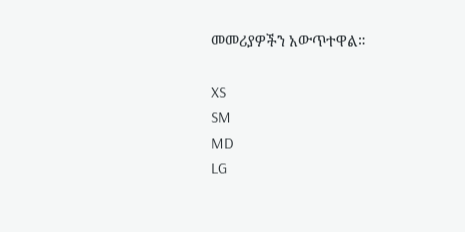መመሪያዎችን አውጥተዋል።

XS
SM
MD
LG